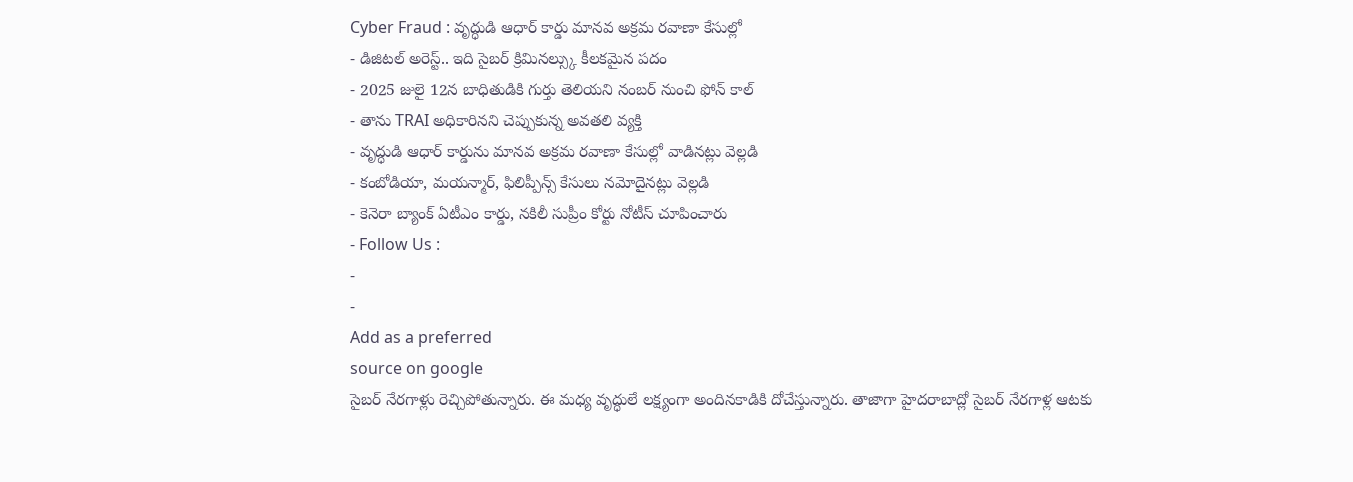Cyber Fraud : వృద్ధుడి ఆధార్ కార్డు మానవ అక్రమ రవాణా కేసుల్లో
- డిజిటల్ అరెస్ట్.. ఇది సైబర్ క్రిమినల్స్కు కీలకమైన పదం
- 2025 జులై 12న బాధితుడికి గుర్తు తెలియని నంబర్ నుంచి ఫోన్ కాల్
- తాను TRAI అధికారినని చెప్పుకున్న అవతలి వ్యక్తి
- వృద్ధుడి ఆధార్ కార్డును మానవ అక్రమ రవాణా కేసుల్లో వాడినట్లు వెల్లడి
- కంబోడియా, మయన్మార్, ఫిలిప్పీన్స్ కేసులు నమోదైనట్లు వెల్లడి
- కెనెరా బ్యాంక్ ఏటీఎం కార్డు, నకిలీ సుప్రీం కోర్టు నోటీస్ చూపించారు
- Follow Us :
-
-
Add as a preferred
source on google
సైబర్ నేరగాళ్లు రెచ్చిపోతున్నారు. ఈ మధ్య వృద్ధులే లక్ష్యంగా అందినకాడికి దోచేస్తున్నారు. తాజాగా హైదరాబాద్లో సైబర్ నేరగాళ్ల ఆటకు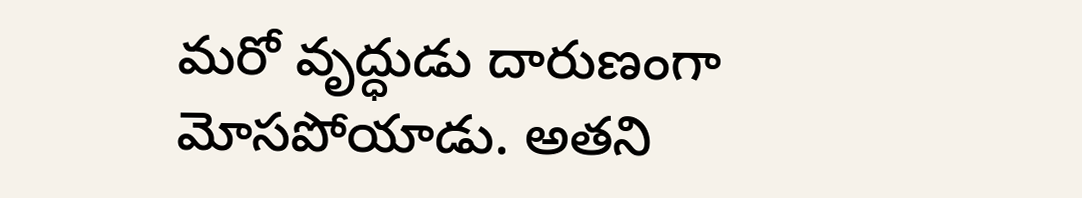మరో వృద్ధుడు దారుణంగా మోసపోయాడు. అతని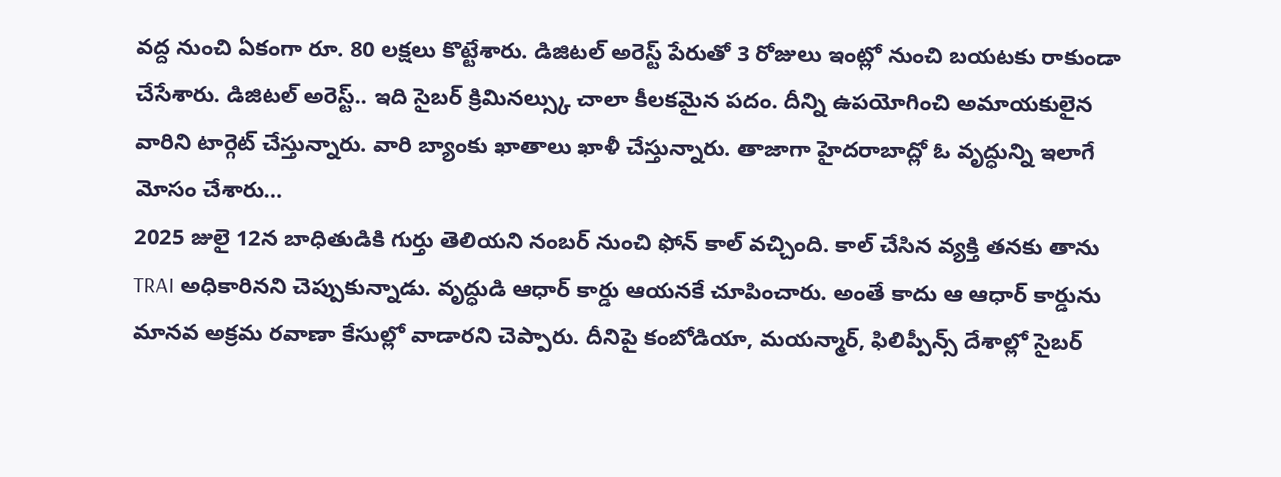వద్ద నుంచి ఏకంగా రూ. 80 లక్షలు కొట్టేశారు. డిజిటల్ అరెస్ట్ పేరుతో 3 రోజులు ఇంట్లో నుంచి బయటకు రాకుండా చేసేశారు. డిజిటల్ అరెస్ట్.. ఇది సైబర్ క్రిమినల్స్కు చాలా కీలకమైన పదం. దీన్ని ఉపయోగించి అమాయకులైన వారిని టార్గెట్ చేస్తున్నారు. వారి బ్యాంకు ఖాతాలు ఖాళీ చేస్తున్నారు. తాజాగా హైదరాబాద్లో ఓ వృద్ధున్ని ఇలాగే మోసం చేశారు…
2025 జులై 12న బాధితుడికి గుర్తు తెలియని నంబర్ నుంచి ఫోన్ కాల్ వచ్చింది. కాల్ చేసిన వ్యక్తి తనకు తాను TRAI అధికారినని చెప్పుకున్నాడు. వృద్ధుడి ఆధార్ కార్డు ఆయనకే చూపించారు. అంతే కాదు ఆ ఆధార్ కార్డును మానవ అక్రమ రవాణా కేసుల్లో వాడారని చెప్పారు. దీనిపై కంబోడియా, మయన్మార్, ఫిలిప్పీన్స్ దేశాల్లో సైబర్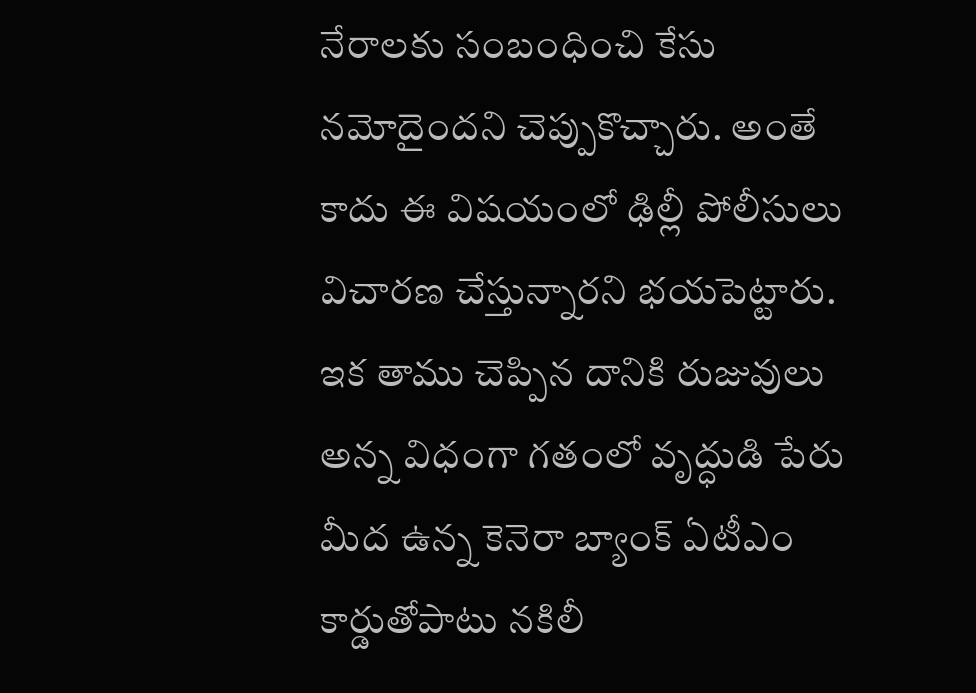నేరాలకు సంబంధించి కేసు నమోదైందని చెప్పుకొచ్చారు. అంతే కాదు ఈ విషయంలో ఢిల్లీ పోలీసులు విచారణ చేస్తున్నారని భయపెట్టారు. ఇక తాము చెప్పిన దానికి రుజువులు అన్న విధంగా గతంలో వృద్ధుడి పేరు మీద ఉన్న కెనెరా బ్యాంక్ ఏటీఎం కార్డుతోపాటు నకిలీ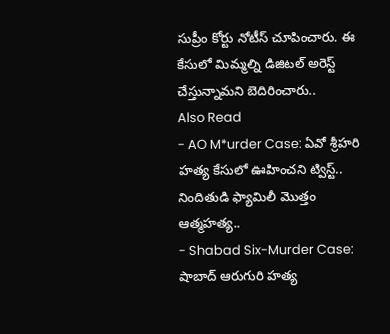సుప్రీం కోర్టు నోటీస్ చూపించారు. ఈ కేసులో మిమ్మల్ని డిజిటల్ అరెస్ట్ చేస్తున్నామని బెదిరించారు..
Also Read
- AO M*urder Case: ఏవో శ్రీహరి హత్య కేసులో ఊహించని ట్విస్ట్.. నిందితుడి ఫ్యామిలీ మొత్తం ఆత్మహత్య..
- Shabad Six-Murder Case: షాబాద్ ఆరుగురి హత్య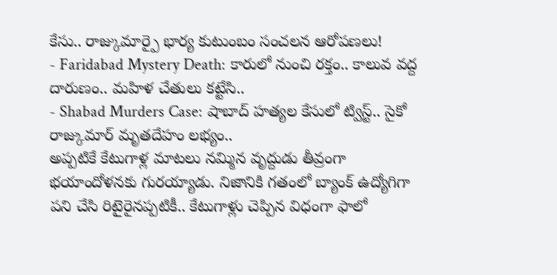కేసు.. రాజ్కుమార్పై భార్య కుటుంబం సంచలన ఆరోపణలు!
- Faridabad Mystery Death: కారులో నుంచి రక్తం.. కాలువ వద్ద దారుణం.. మహిళ చేతులు కట్టేసి..
- Shabad Murders Case: షాబాద్ హత్యల కేసులో ట్విస్ట్.. సైకో రాజ్కుమార్ మృతదేహం లభ్యం..
అప్పటికే కేటుగాళ్ల మాటలు నమ్మిన వృద్దుడు తీవ్రంగా భయాందోళనకు గురయ్యాడు. నిజానికి గతంలో బ్యాంక్ ఉద్యోగిగా పని చేసి రిటైరైనప్పటికీ.. కేటుగాళ్లు చెప్పిన విధంగా ఫాలో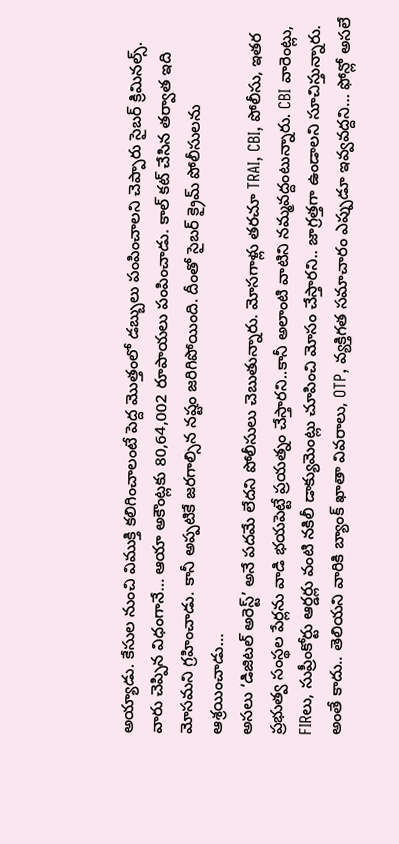అయ్యాడు. కేసుల నుంచి విముక్తి కలిగించాలంటే పెద్ద మొత్తంలో డబ్బులు పంపించాలని చెప్పారు సైబర్ క్రిమినల్స్. వారు చెప్పిన విధంగానే… ఆయా అకౌంట్లకు 80,64,002 రూపాయలు పంపించాడు. కాల్ కట్ చేసిన తర్వాత ఇది మోసమని గ్రహించాడు. కానీ అప్పటికే జరగాల్సిన నష్టం జరిగిపోయింది. దీంతో సైబర్ క్రైమ్ పోలీసులను ఆశ్రయించాడు…
అసలు ‘డిజిటల్ అరెస్ట్’ అనే పదమే లేదని పోలీసులు చెబుతున్నారు. మోసగాళ్లు తరచూ TRAI, CBI, పోలీసు, ఇతర ప్రభుత్వ సంస్థల పేర్లను వాడి భయపెట్టే ప్రయత్నం చేస్తారని..కానీ అలాంటి వాటిని నమ్మవద్దంటున్నారు. CBI వారెంట్లు, FIRలు, సుప్రీంకోర్టు ఆర్డర్లు వంటి నకిలీ డాక్యుమెంట్లు చూపించి మోసం చేస్తారని.. జాగ్రత్తగా ఉండాలని సూచిస్తున్నారు. అంతే కాదు.. తెలియని వారికి బ్యాంక్ ఖాతా వివరాలు, OTP, వ్యక్తిగత సమాచారం ఎప్పుడూ ఇవ్వవద్దని… ఫోన్లో అసలే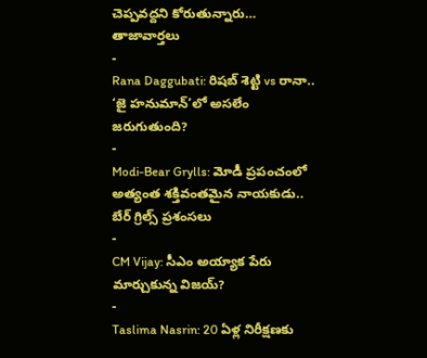చెప్పవద్దని కోరుతున్నారు…
తాజావార్తలు
-
Rana Daggubati: రిషబ్ శెట్టి vs రానా.. ‘జై హనుమాన్’లో అసలేం జరుగుతుంది?
-
Modi-Bear Grylls: మోడీ ప్రపంచంలో అత్యంత శక్తివంతమైన నాయకుడు.. బేర్ గ్రిల్స్ ప్రశంసలు
-
CM Vijay: సీఎం అయ్యాక పేరు మార్చుకున్న విజయ్?
-
Taslima Nasrin: 20 ఏళ్ల నిరీక్షణకు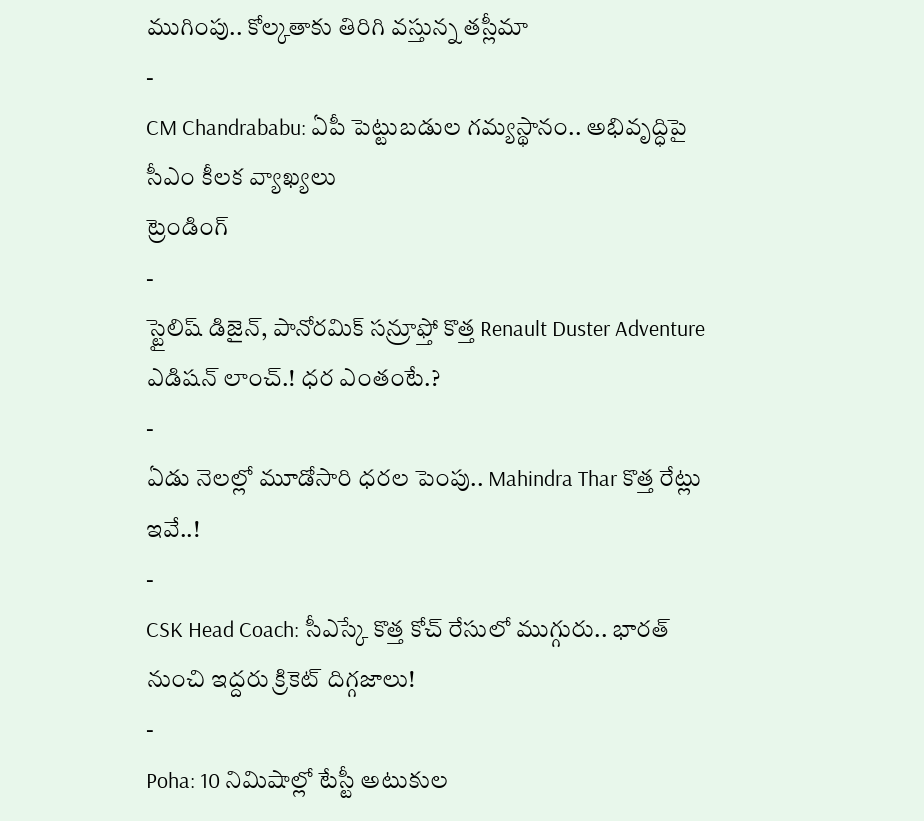ముగింపు.. కోల్కతాకు తిరిగి వస్తున్న తస్లీమా
-
CM Chandrababu: ఏపీ పెట్టుబడుల గమ్యస్థానం.. అభివృద్ధిపై సీఎం కీలక వ్యాఖ్యలు
ట్రెండింగ్
-
స్టైలిష్ డిజైన్, పానోరమిక్ సన్రూఫ్తో కొత్త Renault Duster Adventure ఎడిషన్ లాంచ్.! ధర ఎంతంటే.?
-
ఏడు నెలల్లో మూడోసారి ధరల పెంపు.. Mahindra Thar కొత్త రేట్లు ఇవే..!
-
CSK Head Coach: సీఎస్కే కొత్త కోచ్ రేసులో ముగ్గురు.. భారత్ నుంచి ఇద్దరు క్రికెట్ దిగ్గజాలు!
-
Poha: 10 నిమిషాల్లో టేస్టీ అటుకుల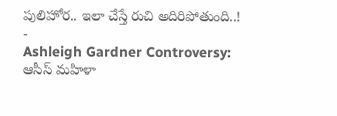పులిహోర.. ఇలా చేస్తే రుచి అదిరిపోతుంది..!
-
Ashleigh Gardner Controversy: ఆసీస్ మహిళా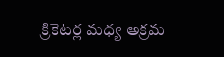క్రికెటర్ల మధ్య అక్రమ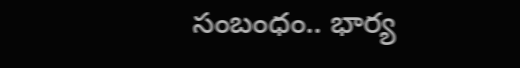సంబంధం.. భార్య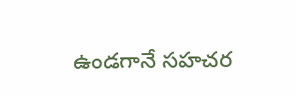ఉండగానే సహచర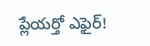ప్లేయర్తో ఎఫైర్!